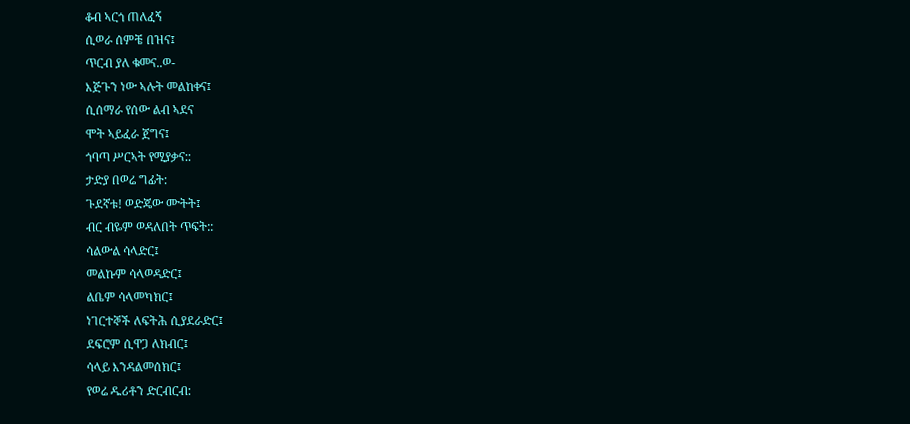ቆብ ኣርጎ ጠለፈኝ
ሲወራ ሰምቼ በዝና፤
ጥርብ ያለ ቁመና..ወ-
እጅጉን ነው ኣሉት መልከቀና፤
ሲሰማራ የሰው ልብ ኣደና
ሞት ኣይፈራ ጀግና፤
ጎባጣ ሥርኣት የሚያቃና::
ታድያ በወሬ ግፊት:
ጉደኛቱ! ወድጄው ሙትት፤
ብር ብዬም ወዳለበት ጥፍት::
ሳልውል ሳላድር፤
መልኩም ሳላወዳድር፤
ልቤም ሳላመካክር፤
ነገርተኞች ለፍትሕ ሲያደራድር፤
ደፍሮም ሲዋጋ ለክብር፤
ሳላይ እንዳልመሰክር፤
የወሬ ዱሪቶን ድርብርብ: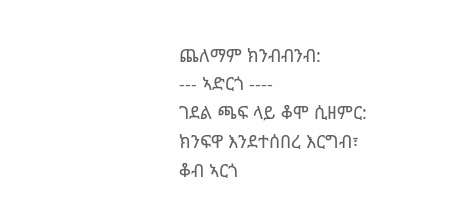ጨለማም ክንብብንብ:
--- ኣድርጎ ----
ገደል ጫፍ ላይ ቆሞ ሲዘምር:
ክንፍዋ እንደተሰበረ እርግብ፣
ቆብ ኣርጎ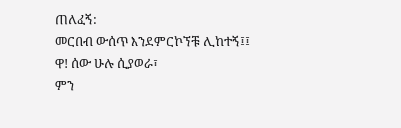ጠለፈኝ:
መርበብ ውሰጥ እንደምርኮኘቹ ሊከተኝ፤፤
ዋ! ሰው ሁሉ ሲያወራ፣
ምን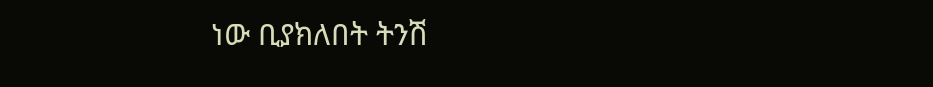ነው ቢያክለበት ትንሽ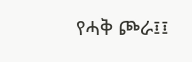የሓቅ ጮራ፤፤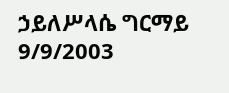ኃይለሥላሴ ግርማይ
9/9/2003